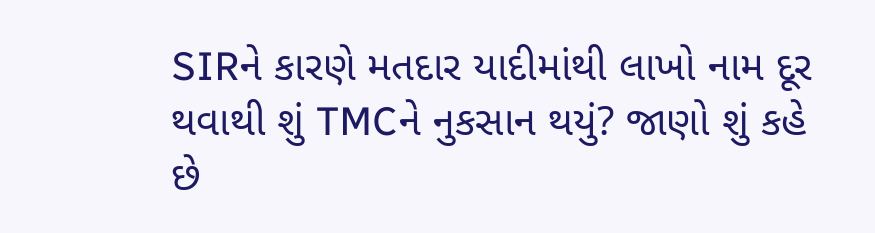SIRને કારણે મતદાર યાદીમાંથી લાખો નામ દૂર થવાથી શું TMCને નુકસાન થયું? જાણો શું કહે છે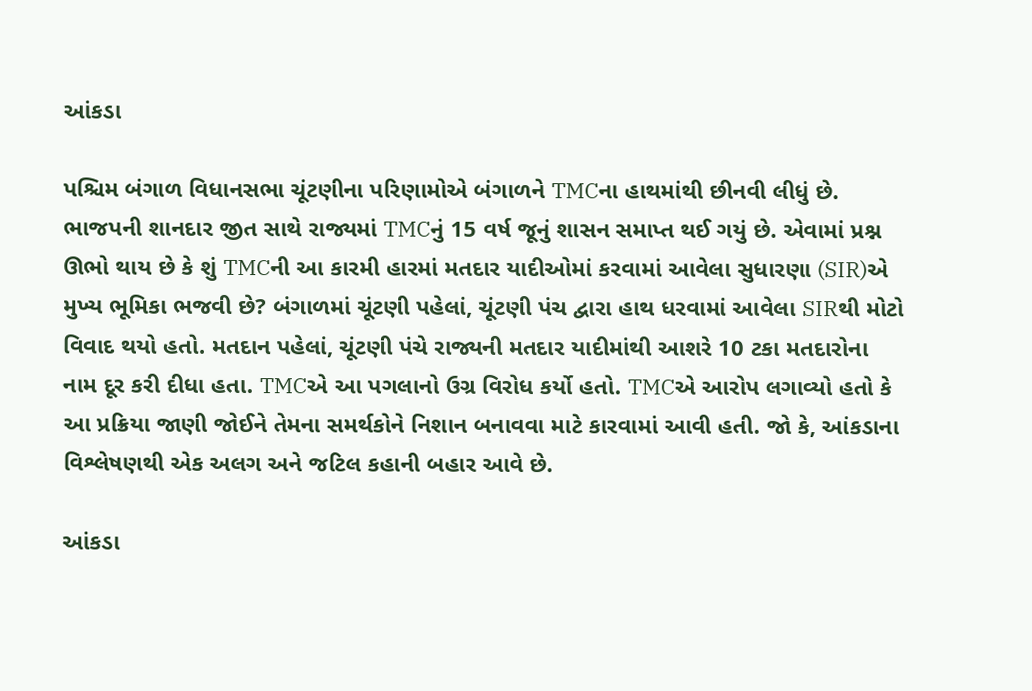આંકડા

પશ્ચિમ બંગાળ વિધાનસભા ચૂંટણીના પરિણામોએ બંગાળને TMCના હાથમાંથી છીનવી લીધું છે. ભાજપની શાનદાર જીત સાથે રાજ્યમાં TMCનું 15 વર્ષ જૂનું શાસન સમાપ્ત થઈ ગયું છે. એવામાં પ્રશ્ન ઊભો થાય છે કે શું TMCની આ કારમી હારમાં મતદાર યાદીઓમાં કરવામાં આવેલા સુધારણા (SIR)એ મુખ્ય ભૂમિકા ભજવી છે? બંગાળમાં ચૂંટણી પહેલાં, ચૂંટણી પંચ દ્વારા હાથ ધરવામાં આવેલા SIRથી મોટો વિવાદ થયો હતો. મતદાન પહેલાં, ચૂંટણી પંચે રાજ્યની મતદાર યાદીમાંથી આશરે 10 ટકા મતદારોના નામ દૂર કરી દીધા હતા. TMCએ આ પગલાનો ઉગ્ર વિરોધ કર્યો હતો. TMCએ આરોપ લગાવ્યો હતો કે આ પ્રક્રિયા જાણી જોઈને તેમના સમર્થકોને નિશાન બનાવવા માટે કારવામાં આવી હતી. જો કે, આંકડાના વિશ્લેષણથી એક અલગ અને જટિલ કહાની બહાર આવે છે.

આંકડા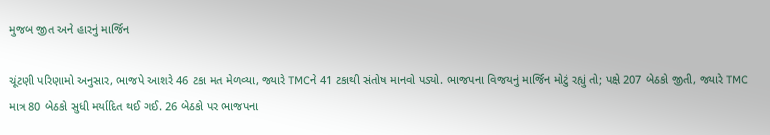મુજબ જીત અને હારનું માર્જિન

ચૂંટણી પરિણામો અનુસાર, ભાજપે આશરે 46 ટકા મત મેળવ્યા, જ્યારે TMCને 41 ટકાથી સંતોષ માનવો પડ્યો. ભાજપના વિજયનું માર્જિન મોટું રહ્યું તો; પક્ષે 207 બેઠકો જીતી, જ્યારે TMC માત્ર 80 બેઠકો સુધી મર્યાદિત થઈ ગઈ. 26 બેઠકો પર ભાજપના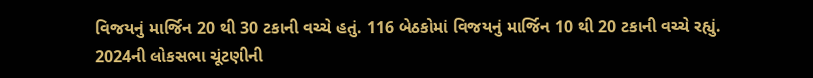વિજયનું માર્જિન 20 થી 30 ટકાની વચ્ચે હતું. 116 બેઠકોમાં વિજયનું માર્જિન 10 થી 20 ટકાની વચ્ચે રહ્યું. 2024ની લોકસભા ચૂંટણીની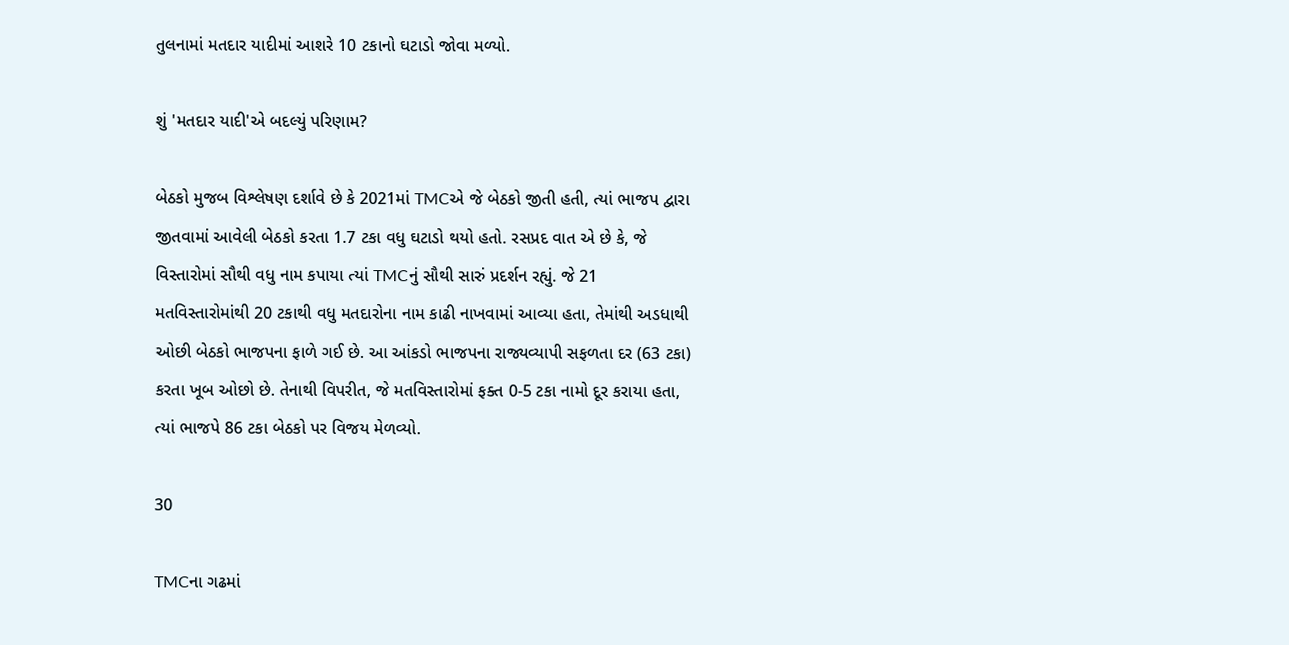તુલનામાં મતદાર યાદીમાં આશરે 10 ટકાનો ઘટાડો જોવા મળ્યો.

શું 'મતદાર યાદી'એ બદલ્યું પરિણામ?

બેઠકો મુજબ વિશ્લેષણ દર્શાવે છે કે 2021માં TMCએ જે બેઠકો જીતી હતી, ત્યાં ભાજપ દ્વારા જીતવામાં આવેલી બેઠકો કરતા 1.7 ટકા વધુ ઘટાડો થયો હતો. રસપ્રદ વાત એ છે કે, જે વિસ્તારોમાં સૌથી વધુ નામ કપાયા ત્યાં TMCનું સૌથી સારું પ્રદર્શન રહ્યું. જે 21 મતવિસ્તારોમાંથી 20 ટકાથી વધુ મતદારોના નામ કાઢી નાખવામાં આવ્યા હતા, તેમાંથી અડધાથી ઓછી બેઠકો ભાજપના ફાળે ગઈ છે. આ આંકડો ભાજપના રાજ્યવ્યાપી સફળતા દર (63 ટકા) કરતા ખૂબ ઓછો છે. તેનાથી વિપરીત, જે મતવિસ્તારોમાં ફક્ત 0-5 ટકા નામો દૂર કરાયા હતા, ત્યાં ભાજપે 86 ટકા બેઠકો પર વિજય મેળવ્યો.

30

TMCના ગઢમાં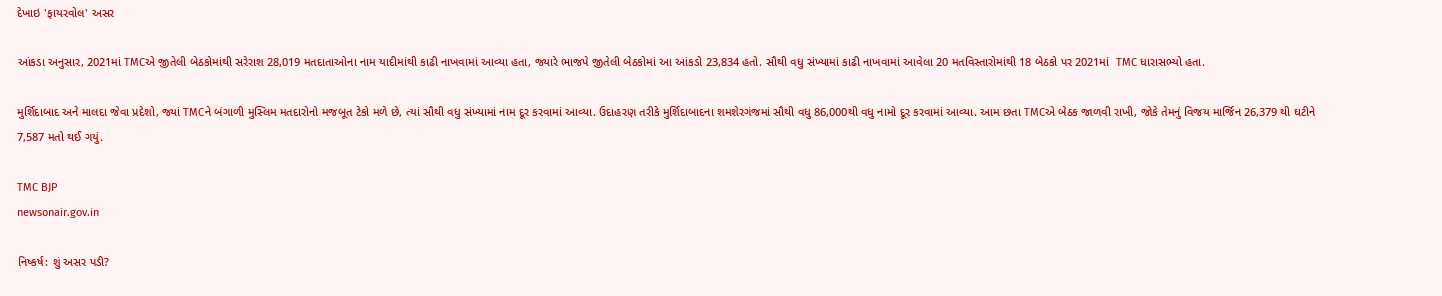દેખાઇ 'ફાયરવોલ' અસર

આંકડા અનુસાર, 2021માં TMCએ જીતેલી બેઠકોમાંથી સરેરાશ 28,019 મતદાતાઓના નામ યાદીમાંથી કાઢી નાખવામાં આવ્યા હતા, જ્યારે ભાજપે જીતેલી બેઠકોમાં આ આંકડો 23,834 હતો. સૌથી વધુ સંખ્યામાં કાઢી નાખવામાં આવેલા 20 મતવિસ્તારોમાંથી 18 બેઠકો પર 2021માં  TMC ધારાસભ્યો હતા.

મુર્શિદાબાદ અને માલદા જેવા પ્રદેશો, જ્યાં TMCને બંગાળી મુસ્લિમ મતદારોનો મજબૂત ટેકો મળે છે, ત્યાં સૌથી વધુ સંખ્યામાં નામ દૂર કરવામાં આવ્યા. ઉદાહરણ તરીકે મુર્શિદાબાદના શમશેરગંજમાં સૌથી વધુ 86,000થી વધુ નામો દૂર કરવામાં આવ્યા. આમ છતા TMCએ બેઠક જાળવી રાખી, જોકે તેમનું વિજય માર્જિન 26,379 થી ઘટીને 7,587 મતો થઈ ગયું.

TMC BJP
newsonair.gov.in

નિષ્કર્ષ: શું અસર પડી?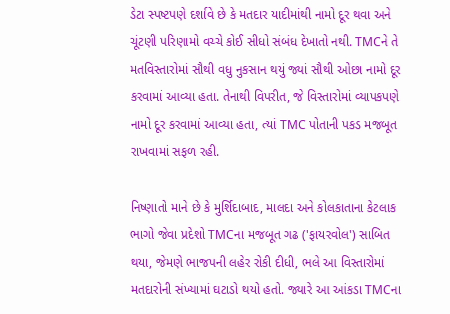ડેટા સ્પષ્ટપણે દર્શાવે છે કે મતદાર યાદીમાંથી નામો દૂર થવા અને ચૂંટણી પરિણામો વચ્ચે કોઈ સીધો સંબંધ દેખાતો નથી. TMCને તે મતવિસ્તારોમાં સૌથી વધુ નુકસાન થયું જ્યાં સૌથી ઓછા નામો દૂર કરવામાં આવ્યા હતા. તેનાથી વિપરીત, જે વિસ્તારોમાં વ્યાપકપણે નામો દૂર કરવામાં આવ્યા હતા, ત્યાં TMC પોતાની પકડ મજબૂત રાખવામાં સફળ રહી.

નિષ્ણાતો માને છે કે મુર્શિદાબાદ, માલદા અને કોલકાતાના કેટલાક ભાગો જેવા પ્રદેશો TMCના મજબૂત ગઢ ('ફાયરવોલ') સાબિત થયા, જેમણે ભાજપની લહેર રોકી દીધી, ભલે આ વિસ્તારોમાં મતદારોની સંખ્યામાં ઘટાડો થયો હતો. જ્યારે આ આંકડા TMCના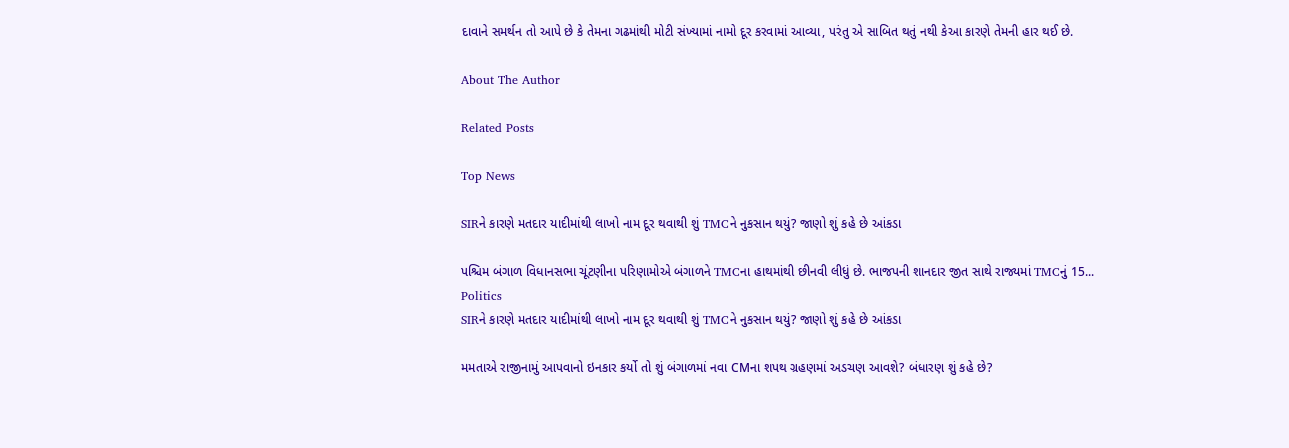દાવાને સમર્થન તો આપે છે કે તેમના ગઢમાંથી મોટી સંખ્યામાં નામો દૂર કરવામાં આવ્યા, પરંતુ એ સાબિત થતું નથી કેઆ કારણે તેમની હાર થઈ છે.

About The Author

Related Posts

Top News

SIRને કારણે મતદાર યાદીમાંથી લાખો નામ દૂર થવાથી શું TMCને નુકસાન થયું? જાણો શું કહે છે આંકડા

પશ્ચિમ બંગાળ વિધાનસભા ચૂંટણીના પરિણામોએ બંગાળને TMCના હાથમાંથી છીનવી લીધું છે. ભાજપની શાનદાર જીત સાથે રાજ્યમાં TMCનું 15...
Politics
SIRને કારણે મતદાર યાદીમાંથી લાખો નામ દૂર થવાથી શું TMCને નુકસાન થયું? જાણો શું કહે છે આંકડા

મમતાએ રાજીનામું આપવાનો ઇનકાર કર્યો તો શું બંગાળમાં નવા CMના શપથ ગ્રહણમાં અડચણ આવશે? બંધારણ શું કહે છે?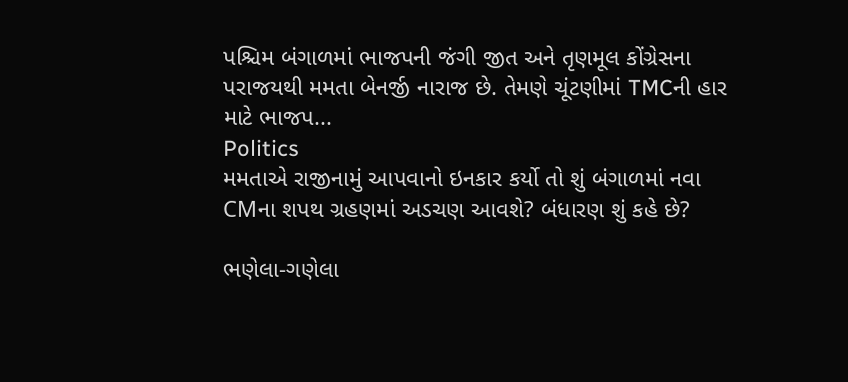પશ્ચિમ બંગાળમાં ભાજપની જંગી જીત અને તૃણમૂલ કોંગ્રેસના પરાજયથી મમતા બેનર્જી નારાજ છે. તેમણે ચૂંટણીમાં TMCની હાર માટે ભાજપ...
Politics
મમતાએ રાજીનામું આપવાનો ઇનકાર કર્યો તો શું બંગાળમાં નવા CMના શપથ ગ્રહણમાં અડચણ આવશે? બંધારણ શું કહે છે?

ભણેલા-ગણેલા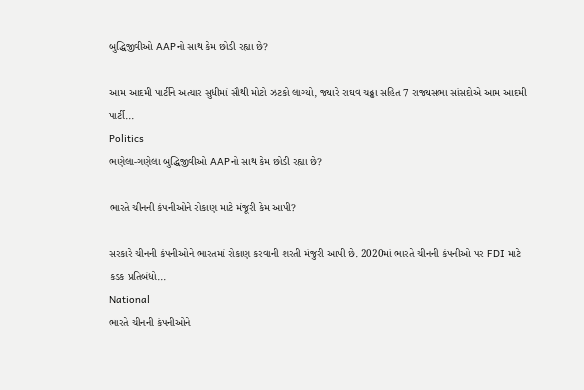બુદ્ધિજીવીઓ AAPનો સાથ કેમ છોડી રહ્યા છે?

આમ આદમી પાર્ટીને અત્યાર સુધીમાં સૌથી મોટો ઝટકો લાગ્યો, જ્યારે રાઘવ ચઢ્ઢા સહિત 7 રાજ્યસભા સાંસદોએ આમ આદમી પાર્ટી...
Politics
ભણેલા-ગણેલા બુદ્ધિજીવીઓ AAPનો સાથ કેમ છોડી રહ્યા છે?

ભારતે ચીનની કંપનીઓને રોકાણ માટે મંજૂરી કેમ આપી?

સરકારે ચીનની કંપનીઓને ભારતમાં રોકાણ કરવાની શરતી મંજુરી આપી છે. 2020માં ભારતે ચીનની કંપનીઓ પર FDI માટે કડક પ્રતિબંધો...
National
ભારતે ચીનની કંપનીઓને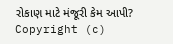રોકાણ માટે મંજૂરી કેમ આપી?
Copyright (c)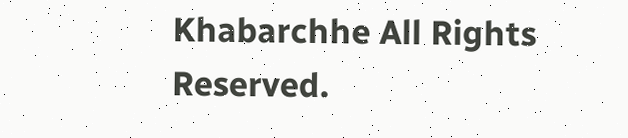Khabarchhe All Rights Reserved.